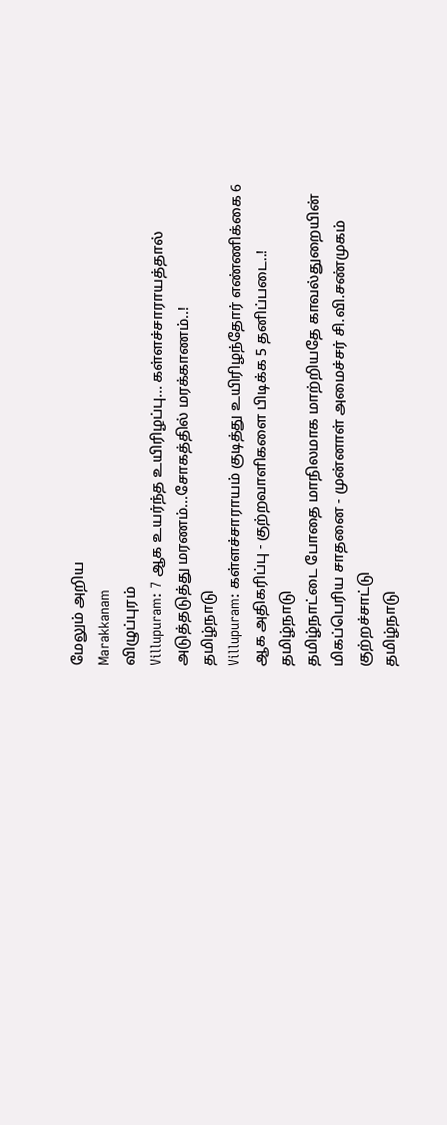மேலும் அறிய
Marakkanam
விழுப்புரம்
Villupuram: 7 ஆக உயர்ந்த உயிரிழப்பு... கள்ளச்சாராயத்தால் அடுத்தடுத்து மரணம்...சோகத்தில் மரக்காணம்..!
தமிழ்நாடு
Villupuram: கள்ளச்சாராயம் குடித்து உயிரிழந்தோர் எண்ணிக்கை 6 ஆக அதிகரிப்பு - குற்றவாளிகளை பிடிக்க 5 தனிப்படை..!
தமிழ்நாடு
தமிழ்நாட்டை போதை மாநிலமாக மாற்றியதே காவல்துறையின் மிகப்பெரிய சாதனை - முன்னாள் அமைச்சர் சி.வி.சண்முகம் குற்றச்சாட்டு
தமிழ்நாடு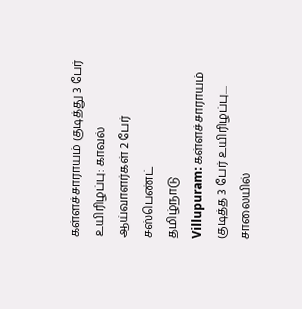கள்ளச்சாராயம் குடித்து 3 பேர் உயிரிழப்பு: காவல் ஆய்வாளர்கள் 2 பேர் சஸ்பெண்ட்
தமிழ்நாடு
Villupuram: கள்ளச்சாராயம் குடித்த 3 பேர் உயிரிழப்பு.... சாலையில்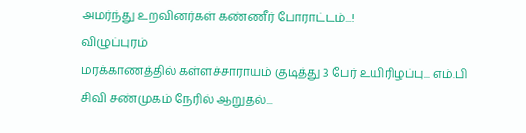அமர்ந்து உறவினர்கள் கண்ணீர் போராட்டம்...!
விழுப்புரம்
மரக்காணத்தில் கள்ளச்சாராயம் குடித்து 3 பேர் உயிரிழப்பு... எம்.பி சிவி சண்முகம் நேரில் ஆறுதல்...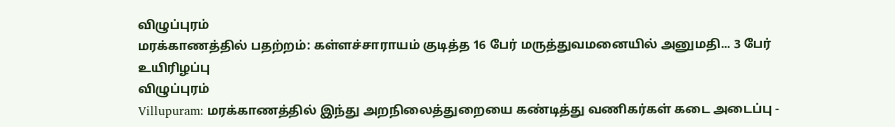விழுப்புரம்
மரக்காணத்தில் பதற்றம்: கள்ளச்சாராயம் குடித்த 16 பேர் மருத்துவமனையில் அனுமதி... 3 பேர் உயிரிழப்பு
விழுப்புரம்
Villupuram: மரக்காணத்தில் இந்து அறநிலைத்துறையை கண்டித்து வணிகர்கள் கடை அடைப்பு -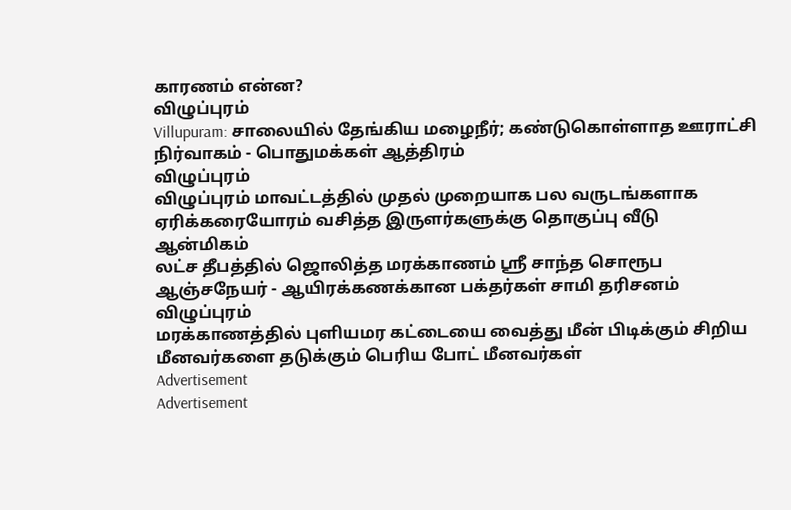காரணம் என்ன?
விழுப்புரம்
Villupuram: சாலையில் தேங்கிய மழைநீர்; கண்டுகொள்ளாத ஊராட்சி நிர்வாகம் - பொதுமக்கள் ஆத்திரம்
விழுப்புரம்
விழுப்புரம் மாவட்டத்தில் முதல் முறையாக பல வருடங்களாக ஏரிக்கரையோரம் வசித்த இருளர்களுக்கு தொகுப்பு வீடு
ஆன்மிகம்
லட்ச தீபத்தில் ஜொலித்த மரக்காணம் ஸ்ரீ சாந்த சொரூப ஆஞ்சநேயர் - ஆயிரக்கணக்கான பக்தர்கள் சாமி தரிசனம்
விழுப்புரம்
மரக்காணத்தில் புளியமர கட்டையை வைத்து மீன் பிடிக்கும் சிறிய மீனவர்களை தடுக்கும் பெரிய போட் மீனவர்கள்
Advertisement
Advertisement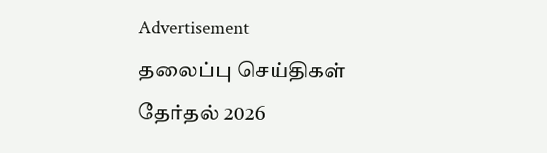Advertisement
தலைப்பு செய்திகள்
தேர்தல் 2026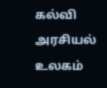கல்வி
அரசியல்
உலகம்